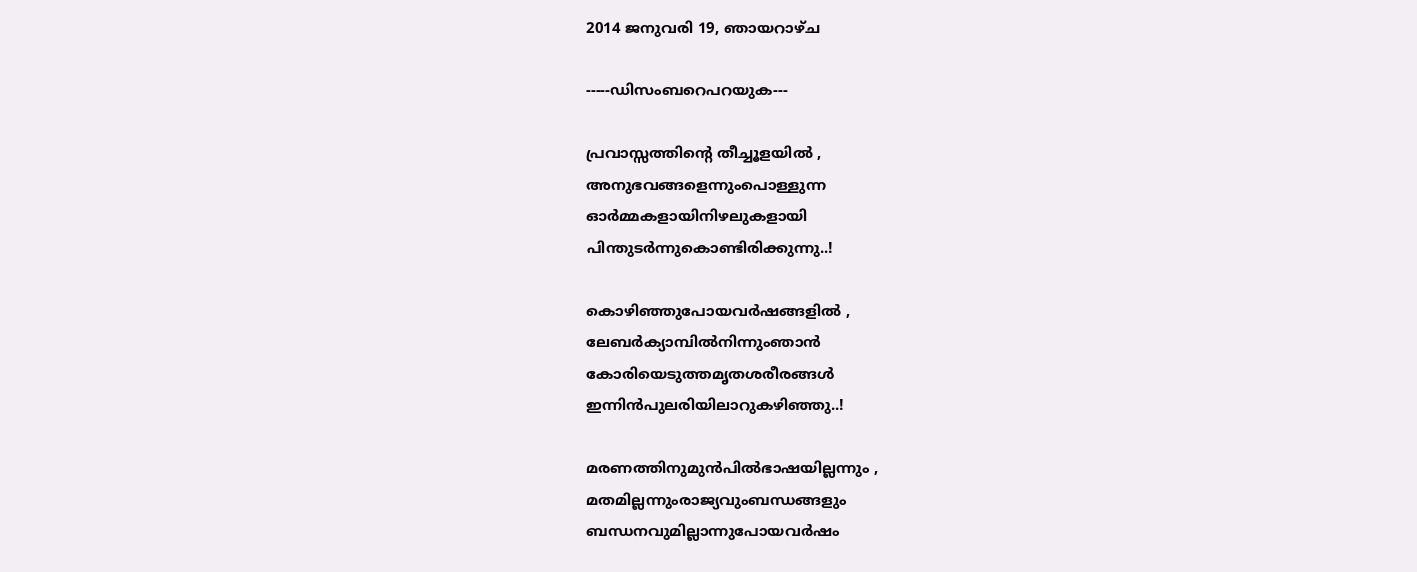2014 ജനുവരി 19, ഞായറാഴ്‌ച

-----ഡിസംബറെപറയുക---

പ്രവാസ്സത്തിന്‍റെ തീച്ചൂളയില്‍ ,
അനുഭവങ്ങളെന്നുംപൊള്ളുന്ന
ഓര്‍മ്മകളായിനിഴലുകളായി
പിന്തുടര്‍ന്നുകൊണ്ടിരിക്കുന്നു..!

കൊഴിഞ്ഞുപോയവര്‍ഷങ്ങളില്‍ ,
ലേബര്‍ക്യാമ്പില്‍നിന്നുംഞാന്‍
കോരിയെടുത്തമൃതശരീരങ്ങള്‍
ഇന്നിന്‍പുലരിയിലാറുകഴിഞ്ഞു..!

മരണത്തിനുമുന്‍പില്‍ഭാഷയില്ലന്നും ,
മതമില്ലന്നുംരാജ്യവുംബന്ധങ്ങളും
ബന്ധനവുമില്ലാന്നുപോയവര്‍ഷം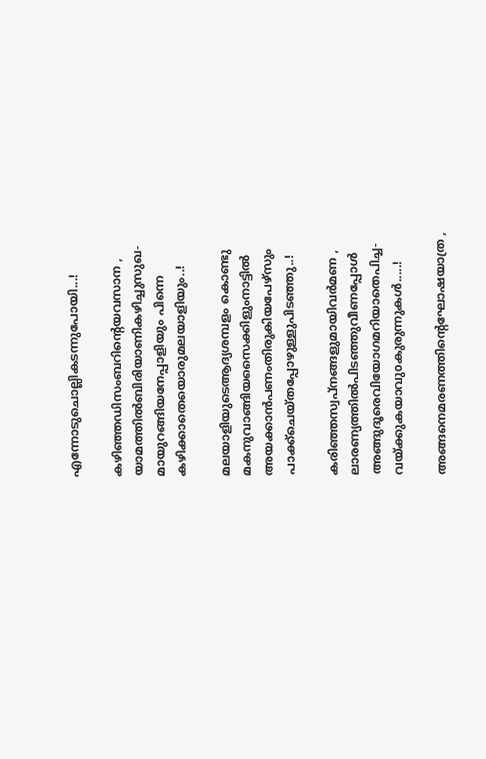എന്നോടുചൊല്ലികടന്നുപോയി...!

കഴിഞ്ഞഡിസംബറിന്‍റെയവസാന ,
യാമത്തില്‍ബിരിയാണികഴിച്ചുസുഖ-
മായുറങ്ങിയനേപ്പാളിയും പിന്നെ
കഴിക്കാതെയൊരുമലയാളിയും..!

മലയാളിയുടെആദ്യശമ്പളം കൊണ്ടു
മകനുവാങ്ങിയസൈക്കിളുംനാട്ടില്‍
അയക്കാന്‍പണംതിരുകിയപേഴ്സും
പാക്ക്ചെയ്തപ്പോഴുള്ളുപിടഞ്ഞു..!

കരിഞ്ഞസ്വപ്നങ്ങളുമായിവര്‍മണ ,
ലാരണ്യത്തില്‍പിടഞ്ഞുവീണപ്പോള്‍
അങ്ങുദൂരെവിയോഗമറിയാതെപിച്ച-
വയ്ക്കുകയാവുoകുരുന്നുകള്‍.....!

അങ്ങനെമരണത്തിന്‍റെഘോഷയാത്ര ,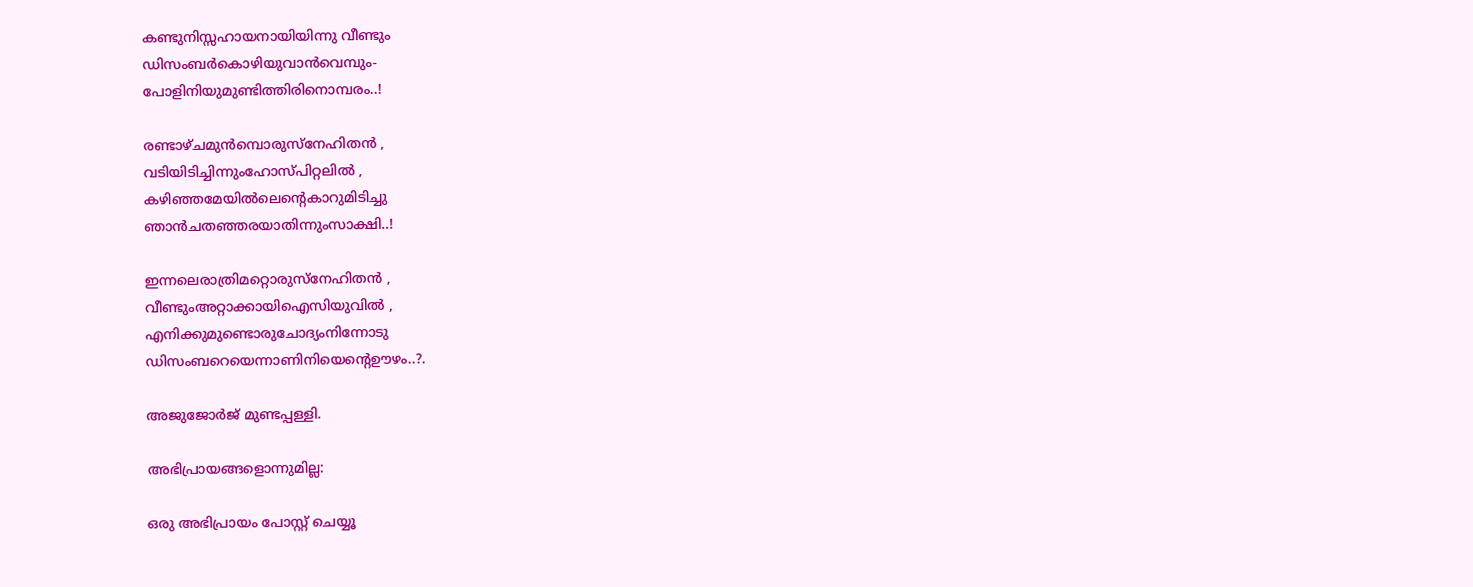കണ്ടുനിസ്സഹായനായിയിന്നു വീണ്ടും
ഡിസംബര്‍കൊഴിയുവാന്‍വെമ്പും-
പോളിനിയുമുണ്ടിത്തിരിനൊമ്പരം..!

രണ്ടാഴ്ചമുന്‍മ്പൊരുസ്നേഹിതന്‍ ,
വടിയിടിച്ചിന്നുംഹോസ്പിറ്റലില്‍ ,
കഴിഞ്ഞമേയില്‍ലെന്‍റെകാറുമിടിച്ചു
ഞാന്‍ചതഞ്ഞരയാതിന്നുംസാക്ഷി..!

ഇന്നലെരാത്രിമറ്റൊരുസ്നേഹിതന്‍ ,
വീണ്ടുംഅറ്റാക്കായിഐസിയുവില്‍ ,
എനിക്കുമുണ്ടൊരുചോദ്യംനിന്നോടു
ഡിസംബറെയെന്നാണിനിയെന്‍റെഊഴം..?.

അജുജോര്‍ജ് മുണ്ടപ്പള്ളി.

അഭിപ്രായങ്ങളൊന്നുമില്ല:

ഒരു അഭിപ്രായം പോസ്റ്റ് ചെയ്യൂ